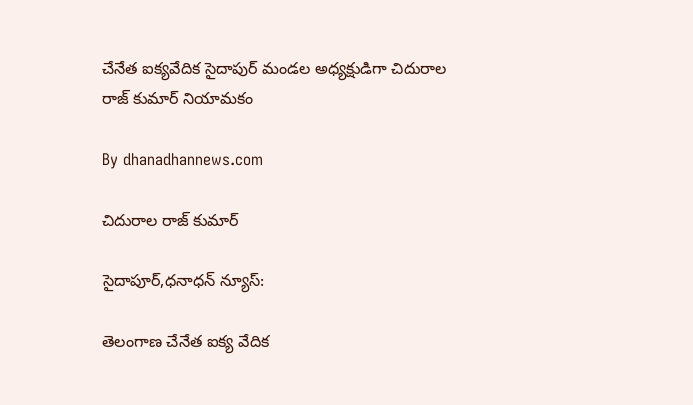చేనేత ఐక్యవేదిక సైదాపుర్ మండల అధ్యక్షుడిగా చిదురాల రాజ్ కుమార్ నియామకం

By dhanadhannews.com

చిదురాల రాజ్ కుమార్

సైదాపూర్,ధనాధన్ న్యూస్:

తెలంగాణ చేనేత ఐక్య వేదిక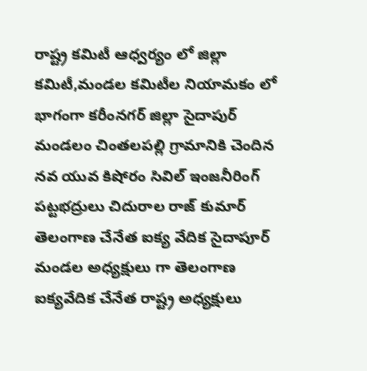రాష్ట్ర కమిటీ ఆధ్వర్యం లో జిల్లా కమిటీ,మండల కమిటీల నియామకం లో భాగంగా కరీంనగర్ జిల్లా సైదాపుర్ మండలం చింతలపల్లి గ్రామానికి చెందిన నవ యువ కిషోరం సివిల్ ఇంజనీరింగ్ పట్టభద్రులు చిదురాల రాజ్ కుమార్ తెలంగాణ చేనేత ఐక్య వేదిక సైదాపూర్ మండల అధ్యక్షులు గా తెలంగాణ ఐక్యవేదిక చేనేత రాష్ట్ర అధ్యక్షులు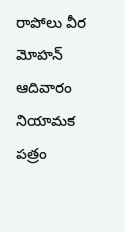రాపోలు వీర మోహన్ ఆదివారం నియామక పత్రం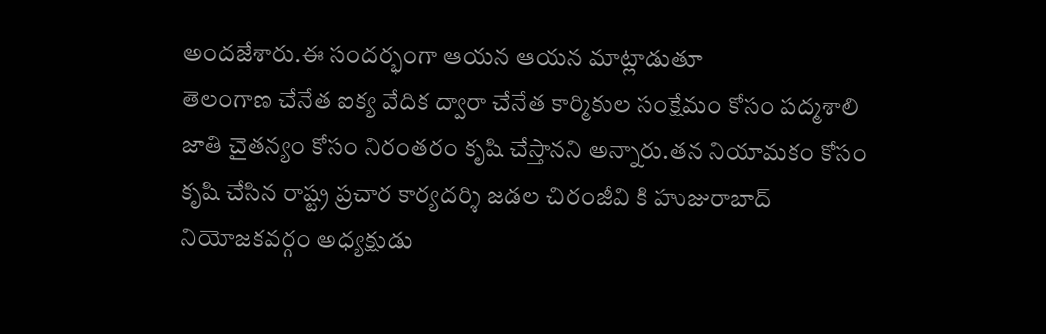అందజేశారు.ఈ సందర్భంగా ఆయన ఆయన మాట్లాడుతూ
తెలంగాణ చేనేత ఐక్య వేదిక ద్వారా చేనేత కార్మికుల సంక్షేమం కోసం పద్మశాలి జాతి చైతన్యం కోసం నిరంతరం కృషి చేస్తానని అన్నారు.తన నియామకం కోసం కృషి చేసిన రాష్ట్ర ప్రచార కార్యదర్శి జడల చిరంజీవి కి హుజురాబాద్ నియోజకవర్గం అధ్యక్షుడు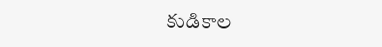కుడికాల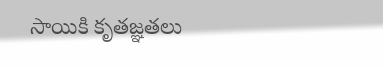సాయికి కృతజ్ఞతలు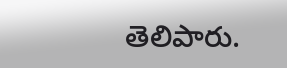తెలిపారు.